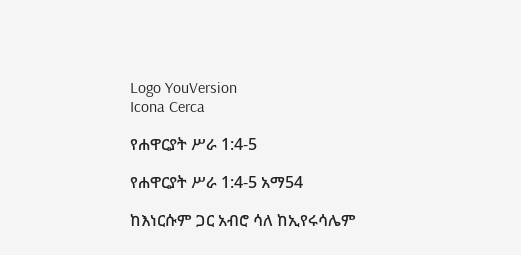Logo YouVersion
Icona Cerca

የሐዋርያት ሥራ 1:4-5

የሐዋርያት ሥራ 1:4-5 አማ54

ከእነርሱም ጋር አብሮ ሳለ ከኢየሩሳሌም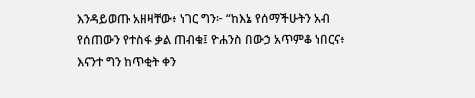እንዳይወጡ አዘዛቸው፥ ነገር ግን፦ “ከእኔ የሰማችሁትን አብ የሰጠውን የተስፋ ቃል ጠብቁ፤ ዮሐንስ በውኃ አጥምቆ ነበርና፥ እናንተ ግን ከጥቂት ቀን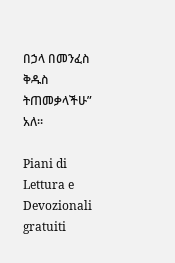በኃላ በመንፈስ ቅዱስ ትጠመቃላችሁ” አለ።

Piani di Lettura e Devozionali gratuiti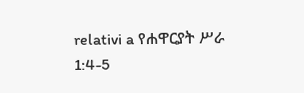relativi a የሐዋርያት ሥራ 1:4-5